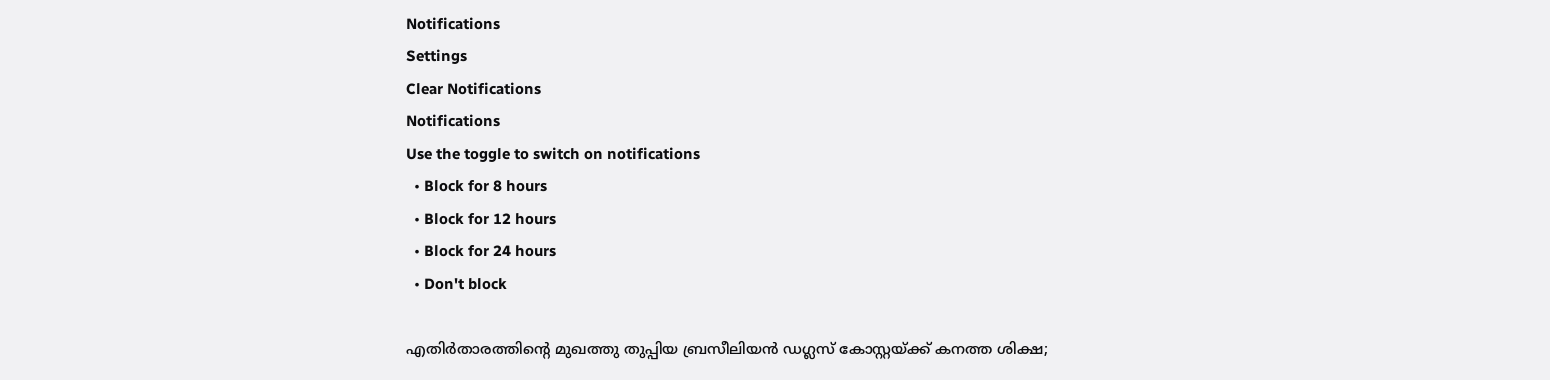Notifications
Settings
Clear Notifications
Notifications
Use the toggle to switch on notifications
  • Block for 8 hours
  • Block for 12 hours
  • Block for 24 hours
  • Don't block

എതിര്‍താരത്തിന്റെ മുഖത്തു തുപ്പിയ ബ്രസീലിയന്‍ ഡഗ്ലസ് കോസ്റ്റയ്ക്ക് കനത്ത ശിക്ഷ;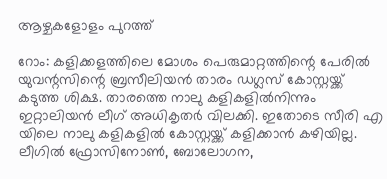ആഴ്ചകളോളം പുറത്ത്

റോം: കളിക്കളത്തിലെ മോശം പെരുമാറ്റത്തിന്റെ പേരില്‍ യുവന്റസിന്റെ ബ്രസീലിയന്‍ താരം ഡഗ്ലസ് കോസ്റ്റയ്ക്ക് കടുത്ത ശിക്ഷ. താരത്തെ നാലു കളികളില്‍നിന്നും ഇറ്റാലിയന്‍ ലീഗ് അധികൃതര്‍ വിലക്കി. ഇതോടെ സീരി എ യിലെ നാലു കളികളില്‍ കോസ്റ്റയ്ക്ക് കളിക്കാന്‍ കഴിയില്ല. ലീഗില്‍ ഫ്രോസിനോണ്‍, ബോലോഗന,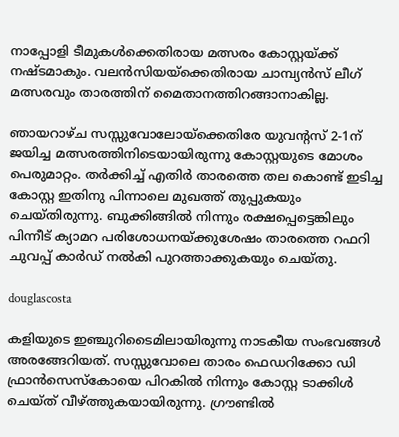നാപ്പോളി ടീമുകള്‍ക്കെതിരായ മത്സരം കോസ്റ്റയ്ക്ക് നഷ്ടമാകും. വലന്‍സിയയ്‌ക്കെതിരായ ചാമ്പ്യന്‍സ് ലീഗ് മത്സരവും താരത്തിന് മൈതാനത്തിറങ്ങാനാകില്ല.

ഞായറാഴ്ച സസ്സുവോലോയ്ക്കെതിരേ യുവന്റസ് 2-1ന് ജയിച്ച മത്സരത്തിനിടെയായിരുന്നു കോസ്റ്റയുടെ മോശം പെരുമാറ്റം. തര്‍ക്കിച്ച് എതിര്‍ താരത്തെ തല കൊണ്ട് ഇടിച്ച കോസ്റ്റ ഇതിനു പിന്നാലെ മുഖത്ത് തുപ്പുകയും ചെയ്തിരുന്നു. ബുക്കിങ്ങില്‍ നിന്നും രക്ഷപ്പെട്ടെങ്കിലും പിന്നീട് ക്യാമറ പരിശോധനയ്ക്കുശേഷം താരത്തെ റഫറി ചുവപ്പ് കാര്‍ഡ് നല്‍കി പുറത്താക്കുകയും ചെയ്തു.

douglascosta

കളിയുടെ ഇഞ്ചുറിടൈമിലായിരുന്നു നാടകീയ സംഭവങ്ങള്‍ അരങ്ങേറിയത്. സസ്സുവോലെ താരം ഫെഡറിക്കോ ഡി ഫ്രാന്‍സെസ്‌കോയെ പിറകില്‍ നിന്നും കോസ്റ്റ ടാക്കിള്‍ ചെയ്ത് വീഴ്ത്തുകയായിരുന്നു. ഗ്രൗണ്ടില്‍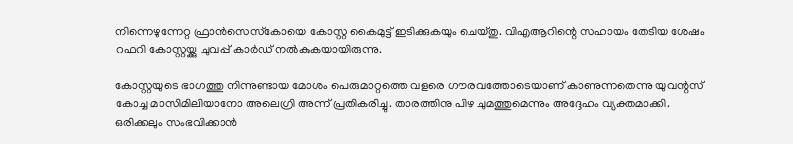നിന്നെഴുന്നേറ്റ ഫ്രാന്‍സെസ്‌കോയെ കോസ്റ്റ കൈമുട്ട് ഇടിക്കുകയും ചെയ്തു. വിഎആറിന്റെ സഹായം തേടിയ ശേഷം റഫറി കോസ്റ്റയ്ക്കു ചുവപ്പ് കാര്‍ഡ് നല്‍കുകയായിരുന്നു.

കോസ്റ്റയുടെ ഭാഗത്തു നിന്നുണ്ടായ മോശം പെരുമാറ്റത്തെ വളരെ ഗൗരവത്തോടെയാണ് കാണുന്നതെന്നു യുവന്റസ് കോച്ച മാസിമിലിയാനോ അലെഗ്രി അന്ന് പ്രതികരിച്ചു. താരത്തിനു പിഴ ചുമത്തുമെന്നും അദ്ദേഹം വ്യക്തമാക്കി. ഒരിക്കലും സംഭവിക്കാന്‍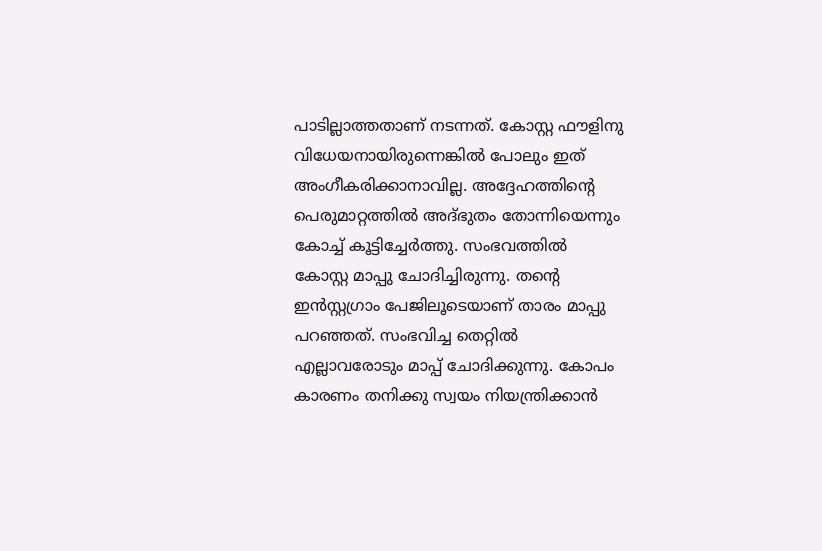പാടില്ലാത്തതാണ് നടന്നത്. കോസ്റ്റ ഫൗളിനു വിധേയനായിരുന്നെങ്കില്‍ പോലും ഇത് അംഗീകരിക്കാനാവില്ല. അദ്ദേഹത്തിന്റെ പെരുമാറ്റത്തില്‍ അദ്ഭുതം തോന്നിയെന്നും കോച്ച് കൂട്ടിച്ചേര്‍ത്തു. സംഭവത്തില്‍ കോസ്റ്റ മാപ്പു ചോദിച്ചിരുന്നു. തന്റെ ഇന്‍സ്റ്റഗ്രാം പേജിലൂടെയാണ് താരം മാപ്പു പറഞ്ഞത്. സംഭവിച്ച തെറ്റില്‍ എല്ലാവരോടും മാപ്പ് ചോദിക്കുന്നു. കോപം കാരണം തനിക്കു സ്വയം നിയന്ത്രിക്കാന്‍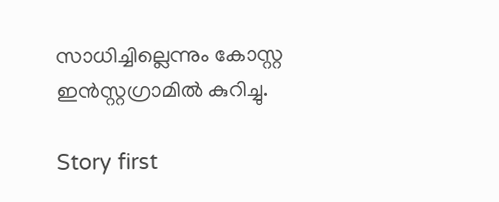സാധിച്ചില്ലെന്നും കോസ്റ്റ ഇന്‍സ്റ്റഗ്രാമില്‍ കുറിച്ചു.

Story first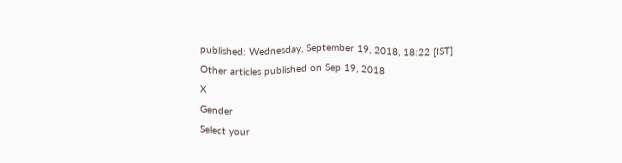published: Wednesday, September 19, 2018, 18:22 [IST]
Other articles published on Sep 19, 2018
X
Gender
Select your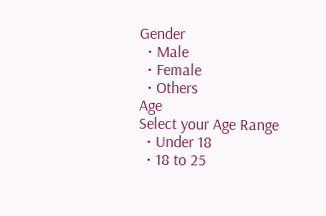Gender
  • Male
  • Female
  • Others
Age
Select your Age Range
  • Under 18
  • 18 to 25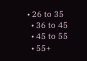• 26 to 35
  • 36 to 45
  • 45 to 55
  • 55+